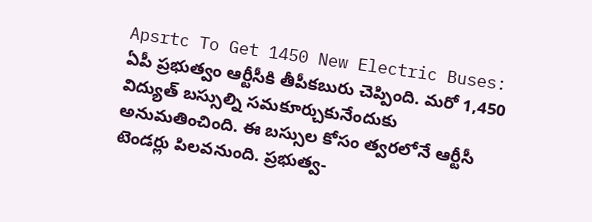Apsrtc To Get 1450 New Electric Buses: ఏపీ ప్రభుత్వం ఆర్టీసీకి తీపీకబురు చెప్పింది. మరో 1,450 విద్యుత్ బస్సుల్ని సమకూర్చుకునేందుకు అనుమతించింది. ఈ బస్సుల కోసం త్వరలోనే ఆర్టీసీ టెండర్లు పిలవనుంది. ప్రభుత్వ-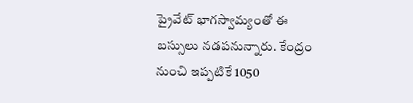ప్రైవేట్ భాగస్వామ్యంతో ఈ బస్సులు నడపనున్నారు. కేంద్రం నుంచి ఇప్పటికే 1050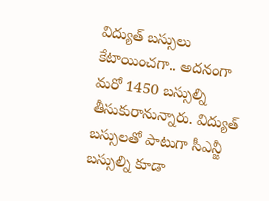విద్యుత్ బస్సులు కేటాయించగా.. అదనంగా మరో 1450 బస్సుల్ని తీసుకురానున్నారు. విద్యుత్ బస్సులతో పాటుగా సీఎన్జీ బస్సుల్ని కూడా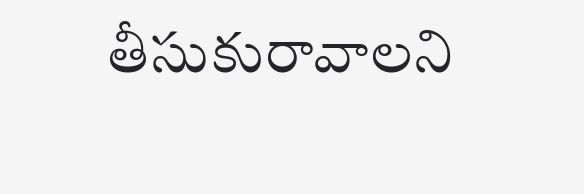తీసుకురావాలని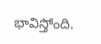భావిస్తోంది.